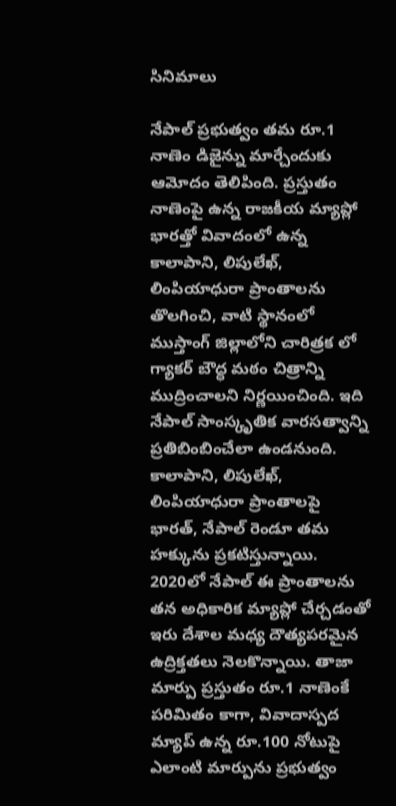సినిమాలు

నేపాల్ ప్రభుత్వం తమ రూ.1 నాణెం డిజైన్ను మార్చేందుకు ఆమోదం తెలిపింది. ప్రస్తుతం నాణెంపై ఉన్న రాజకీయ మ్యాప్లో భారత్తో వివాదంలో ఉన్న కాలాపాని, లిపులేఖ్, లింపియాధురా ప్రాంతాలను తొలగించి, వాటి స్థానంలో ముస్తాంగ్ జిల్లాలోని చారిత్రక లో గ్యాకర్ బౌద్ధ మఠం చిత్రాన్ని ముద్రించాలని నిర్ణయించింది. ఇది నేపాల్ సాంస్కృతిక వారసత్వాన్ని ప్రతిబింబించేలా ఉండనుంది.
కాలాపాని, లిపులేఖ్, లింపియాధురా ప్రాంతాలపై భారత్, నేపాల్ రెండూ తమ హక్కును ప్రకటిస్తున్నాయి. 2020లో నేపాల్ ఈ ప్రాంతాలను తన అధికారిక మ్యాప్లో చేర్చడంతో ఇరు దేశాల మధ్య దౌత్యపరమైన ఉద్రిక్తతలు నెలకొన్నాయి. తాజా మార్పు ప్రస్తుతం రూ.1 నాణెంకే పరిమితం కాగా, వివాదాస్పద మ్యాప్ ఉన్న రూ.100 నోటుపై ఎలాంటి మార్పును ప్రభుత్వం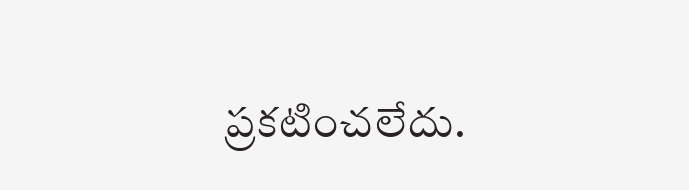ప్రకటించలేదు.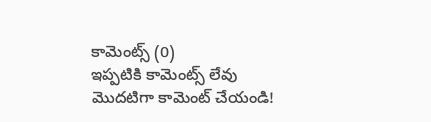కామెంట్స్ (0)
ఇప్పటికి కామెంట్స్ లేవు
మొదటిగా కామెంట్ చేయండి!